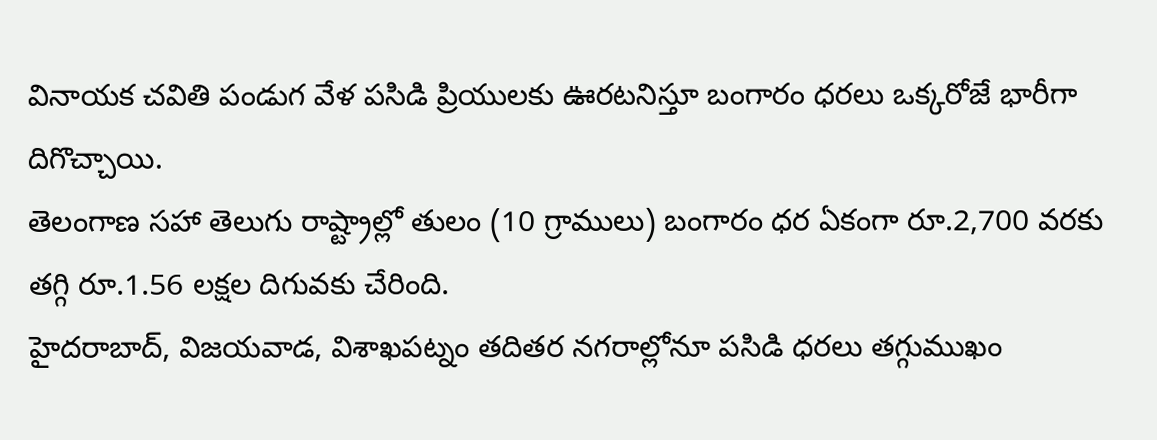వినాయక చవితి పండుగ వేళ పసిడి ప్రియులకు ఊరటనిస్తూ బంగారం ధరలు ఒక్కరోజే భారీగా దిగొచ్చాయి.
తెలంగాణ సహా తెలుగు రాష్ట్రాల్లో తులం (10 గ్రాములు) బంగారం ధర ఏకంగా రూ.2,700 వరకు తగ్గి రూ.1.56 లక్షల దిగువకు చేరింది.
హైదరాబాద్, విజయవాడ, విశాఖపట్నం తదితర నగరాల్లోనూ పసిడి ధరలు తగ్గుముఖం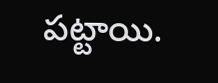పట్టాయి.